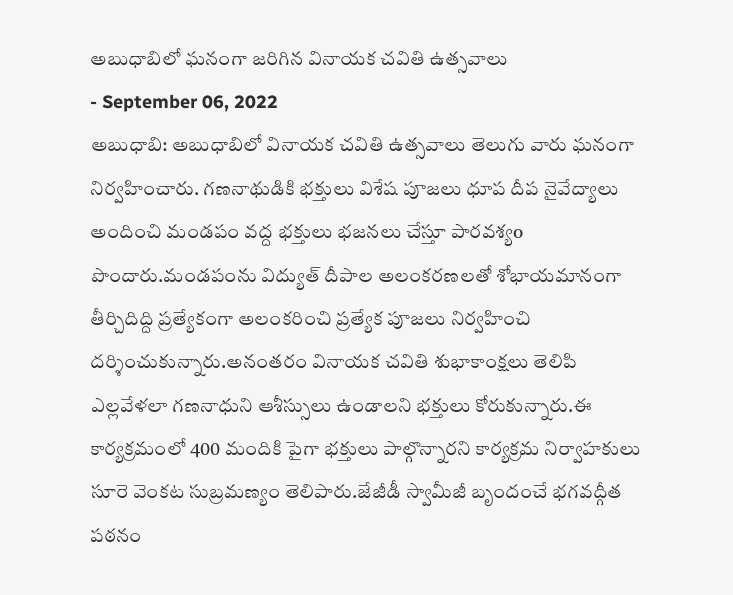అబుధాబిలో ఘనంగా జరిగిన వినాయక చవితి ఉత్సవాలు
- September 06, 2022
అబుధాబి: అబుధాబిలో వినాయక చవితి ఉత్సవాలు తెలుగు వారు ఘనంగా నిర్వహించారు. గణనాథుడికి భక్తులు విశేష పూజలు ధూప దీప నైవేద్యాలు అందించి మండపం వద్ద భక్తులు భజనలు చేస్తూ పారవశ్యo పొందారు.మండపంను విద్యుత్ దీపాల అలంకరణలతో శోభాయమానంగా తీర్చిదిద్ది ప్రత్యేకంగా అలంకరించి ప్రత్యేక పూజలు నిర్వహించి దర్శించుకున్నారు.అనంతరం వినాయక చవితి శుభాకాంక్షలు తెలిపి ఎల్లవేళలా గణనాధుని ఆశీస్సులు ఉండాలని భక్తులు కోరుకున్నారు.ఈ కార్యక్రమంలో 400 మందికి పైగా భక్తులు పాల్గొన్నారని కార్యక్రమ నిర్వాహకులు సూరె వెంకట సుబ్రమణ్యం తెలిపారు.జేజీడీ స్వామీజీ బృందంచే భగవద్గీత పఠనం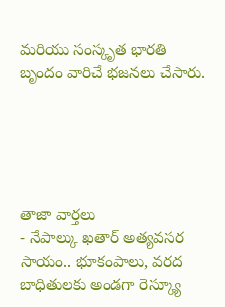మరియు సంస్కృత భారతి బృందం వారిచే భజనలు చేసారు.





తాజా వార్తలు
- నేపాల్కు ఖతార్ అత్యవసర సాయం.. భూకంపాలు, వరద బాధితులకు అండగా రెస్క్యూ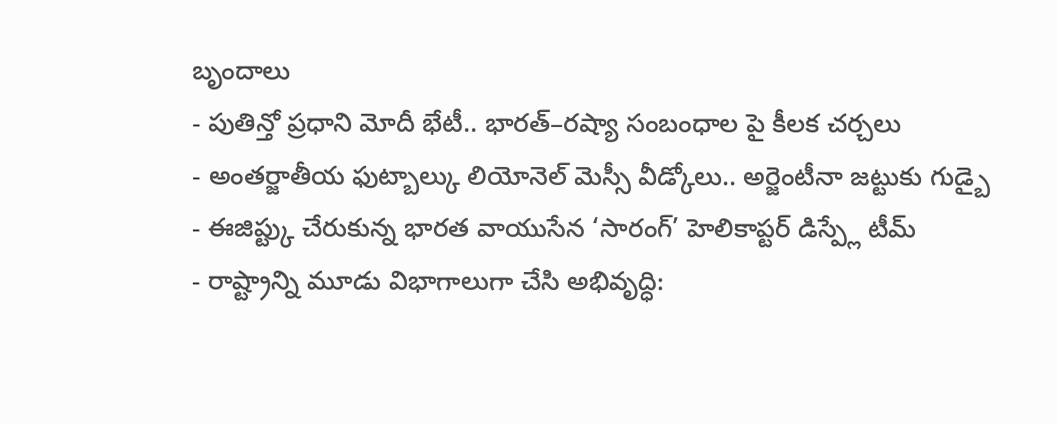బృందాలు
- పుతిన్తో ప్రధాని మోదీ భేటీ.. భారత్–రష్యా సంబంధాల పై కీలక చర్చలు
- అంతర్జాతీయ ఫుట్బాల్కు లియోనెల్ మెస్సీ వీడ్కోలు.. అర్జెంటీనా జట్టుకు గుడ్బై
- ఈజిప్ట్కు చేరుకున్న భారత వాయుసేన ‘సారంగ్’ హెలికాప్టర్ డిస్ప్లే టీమ్
- రాష్ట్రాన్ని మూడు విభాగాలుగా చేసి అభివృద్ధి: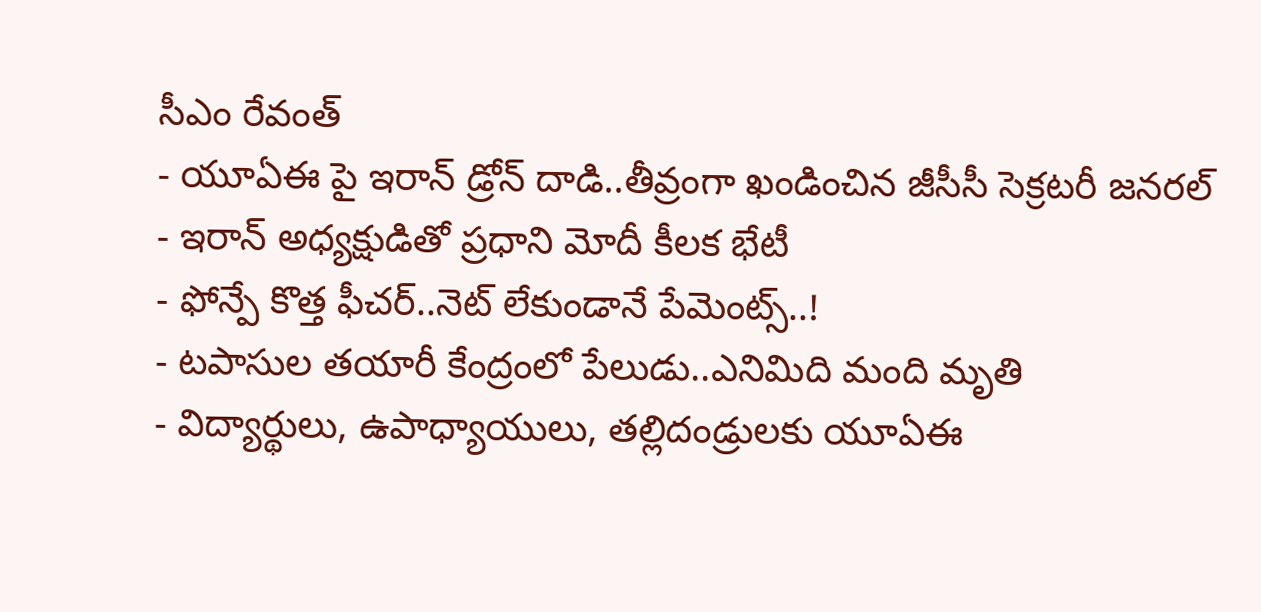సీఎం రేవంత్
- యూఏఈ పై ఇరాన్ డ్రోన్ దాడి..తీవ్రంగా ఖండించిన జీసీసీ సెక్రటరీ జనరల్
- ఇరాన్ అధ్యక్షుడితో ప్రధాని మోదీ కీలక భేటీ
- ఫోన్పే కొత్త ఫీచర్..నెట్ లేకుండానే పేమెంట్స్..!
- టపాసుల తయారీ కేంద్రంలో పేలుడు..ఎనిమిది మంది మృతి
- విద్యార్థులు, ఉపాధ్యాయులు, తల్లిదండ్రులకు యూఏఈ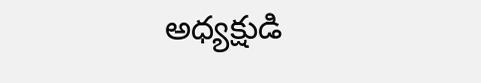అధ్యక్షుడి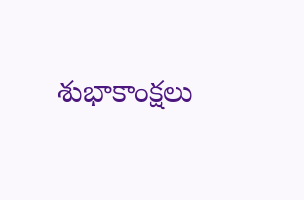శుభాకాంక్షలు